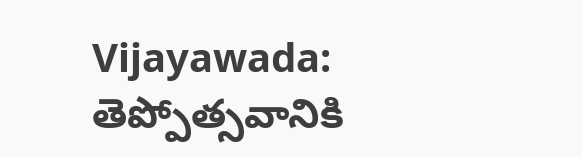Vijayawada: తెప్పోత్సవానికి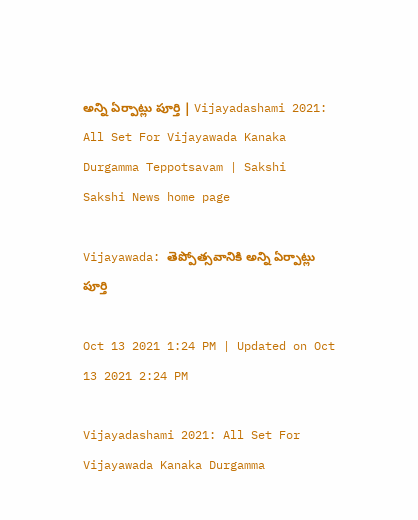అన్ని ఏర్పాట్లు పూర్తి | Vijayadashami 2021: All Set For Vijayawada Kanaka Durgamma Teppotsavam | Sakshi
Sakshi News home page

Vijayawada: తెప్పోత్సవానికి అన్ని ఏర్పాట్లు పూర్తి

Oct 13 2021 1:24 PM | Updated on Oct 13 2021 2:24 PM

Vijayadashami 2021: All Set For Vijayawada Kanaka Durgamma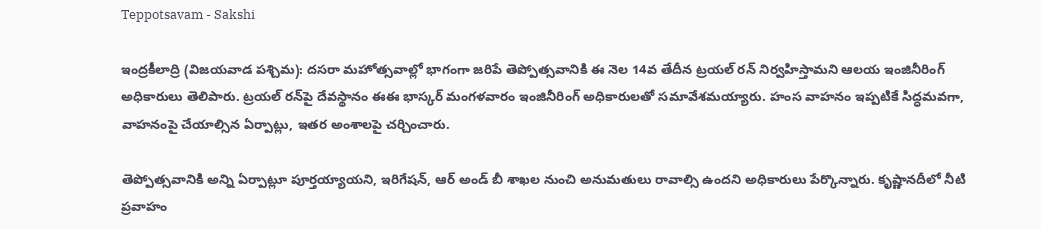Teppotsavam - Sakshi

ఇంద్రకీలాద్రి (విజయవాడ పశ్చిమ): దసరా మహోత్సవాల్లో భాగంగా జరిపే తెప్పోత్సవానికి ఈ నెల 14వ తేదీన ట్రయల్‌ రన్‌ నిర్వహిస్తామని ఆలయ ఇంజినీరింగ్‌ అధికారులు తెలిపారు. ట్రయల్‌ రన్‌పై దేవస్థానం ఈఈ భాస్కర్‌ మంగళవారం ఇంజినీరింగ్‌ అధికారులతో సమావేశమయ్యారు. హంస వాహనం ఇప్పటికే సిద్ధమవగా, వాహనంపై చేయాల్సిన ఏర్పాట్లు, ఇతర అంశాలపై చర్చించారు.

తెప్పోత్సవానికి అన్ని ఏర్పాట్లూ పూర్తయ్యాయని, ఇరిగేషన్, ఆర్‌ అండ్‌ బీ శాఖల నుంచి అనుమతులు రావాల్సి ఉందని అధికారులు పేర్కొన్నారు. కృష్ణానదీలో నీటి ప్రవాహం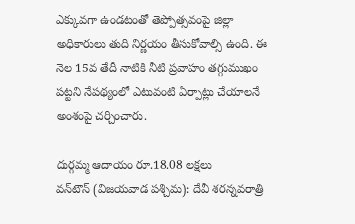ఎక్కువగా ఉండటంతో తెప్పోత్సవంపై జిల్లా అధికారులు తుది నిర్ణయం తీసుకోవాల్సి ఉంది. ఈ నెల 15వ తేదీ నాటికి నీటి ప్రవాహం తగ్గుముఖం పట్టని నేపథ్యంలో ఎటువంటి ఏర్పాట్లు చేయాలనే అంశంపై చర్చించారు.

దుర్గమ్మ ఆదాయం రూ.18.08 లక్షలు
వన్‌టౌన్‌ (విజయవాడ పశ్చిమ): దేవీ శరన్నవరాత్రి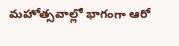మహోత్సవాల్లో భాగంగా ఆరో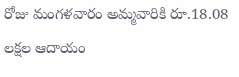రోజు మంగళవారం అమ్మవారికి రూ.18.08 లక్షల ఆదాయం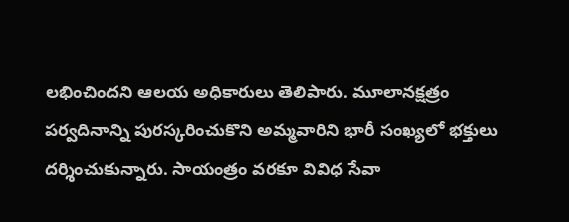లభించిందని ఆలయ అధికారులు తెలిపారు. మూలానక్షత్రం పర్వదినాన్ని పురస్కరించుకొని అమ్మవారిని భారీ సంఖ్యలో భక్తులు దర్శించుకున్నారు. సాయంత్రం వరకూ వివిధ సేవా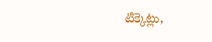టిక్కెట్లు,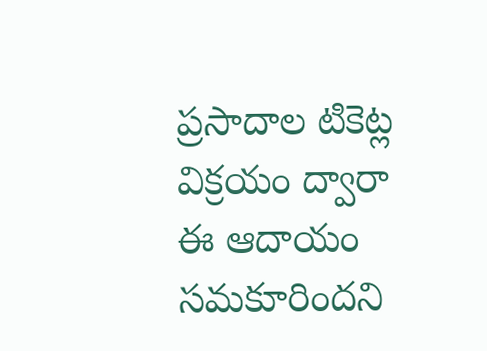ప్రసాదాల టికెట్ల విక్రయం ద్వారా ఈ ఆదాయం సమకూరిందని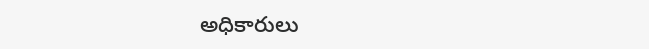అధికారులు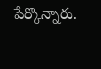పేర్కొన్నారు.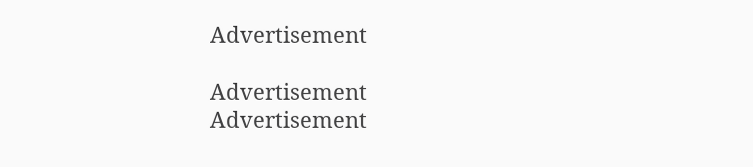Advertisement

Advertisement
Advertisement